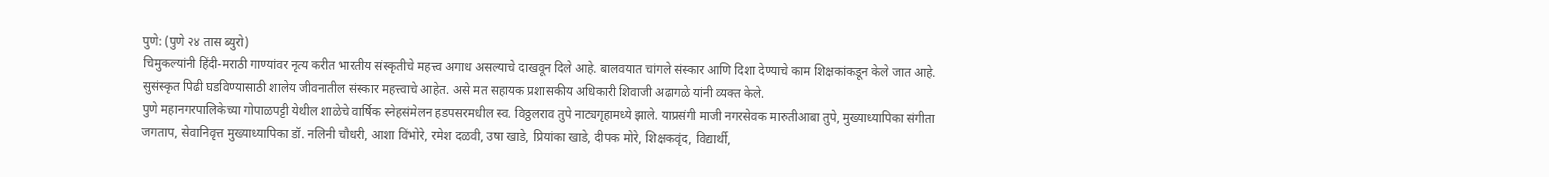पुणे: (पुणे २४ तास ब्युरो)
चिमुकल्यांनी हिंदी-मराठी गाण्यांवर नृत्य करीत भारतीय संस्कृतीचे महत्त्व अगाध असल्याचे दाखवून दिले आहे. बालवयात चांगले संस्कार आणि दिशा देण्याचे काम शिक्षकांकडून केले जात आहे. सुसंस्कृत पिढी घडविण्यासाठी शालेय जीवनातील संस्कार महत्त्वाचे आहेत. असे मत सहायक प्रशासकीय अधिकारी शिवाजी अढागळे यांनी व्यक्त केले.
पुणे महानगरपालिकेच्या गोपाळपट्टी येथील शाळेचे वार्षिक स्नेहसंमेलन हडपसरमधील स्व. विठ्ठलराव तुपे नाट्यगृहामध्ये झाले. याप्रसंगी माजी नगरसेवक मारुतीआबा तुपे, मुख्याध्यापिका संगीता जगताप, सेवानिवृत्त मुख्याध्यापिका डॉ. नलिनी चौधरी, आशा विंभोरे, रमेश दळवी, उषा खाडे, प्रियांका खाडे, दीपक मोरे, शिक्षकवृंद, विद्यार्थी,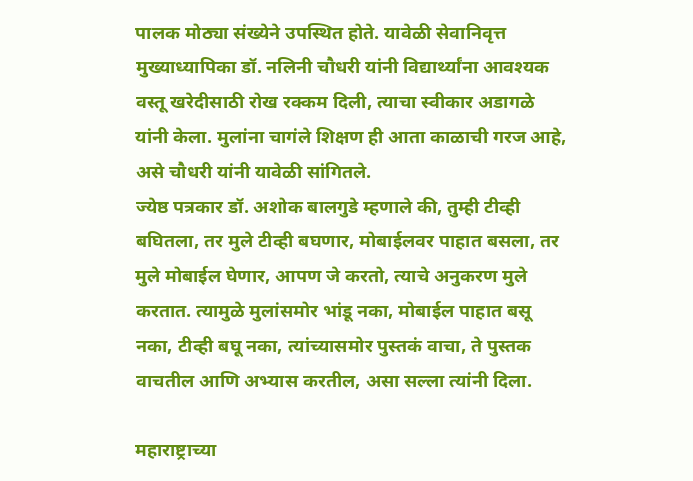पालक मोठ्या संख्येने उपस्थित होते. यावेळी सेवानिवृत्त मुख्याध्यापिका डॉ. नलिनी चौधरी यांनी विद्यार्थ्यांना आवश्यक वस्तू खरेदीसाठी रोख रक्कम दिली, त्याचा स्वीकार अडागळे यांनी केला. मुलांना चागंले शिक्षण ही आता काळाची गरज आहे, असे चौधरी यांनी यावेळी सांगितले.
ज्येष्ठ पत्रकार डॉ. अशोक बालगुडे म्हणाले की, तुम्ही टीव्ही बघितला, तर मुले टीव्ही बघणार, मोबाईलवर पाहात बसला, तर मुले मोबाईल घेणार, आपण जे करतो, त्याचे अनुकरण मुले करतात. त्यामुळे मुलांसमोर भांडू नका, मोबाईल पाहात बसू नका, टीव्ही बघू नका, त्यांच्यासमोर पुस्तकं वाचा, ते पुस्तक वाचतील आणि अभ्यास करतील, असा सल्ला त्यांनी दिला.

महाराष्ट्राच्या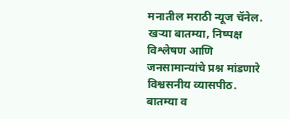मनातील मराठी न्यूज चॅनेल. खऱ्या बातम्या, निष्पक्ष विश्लेषण आणि जनसामान्यांचे प्रश्न मांडणारे विश्वसनीय व्यासपीठ.
बातम्या व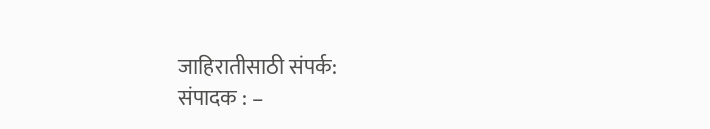जाहिरातीसाठी संपर्क:
संपादक : –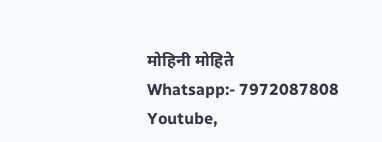मोहिनी मोहिते
Whatsapp:- 7972087808
Youtube,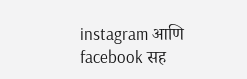instagram आणि facebook सह